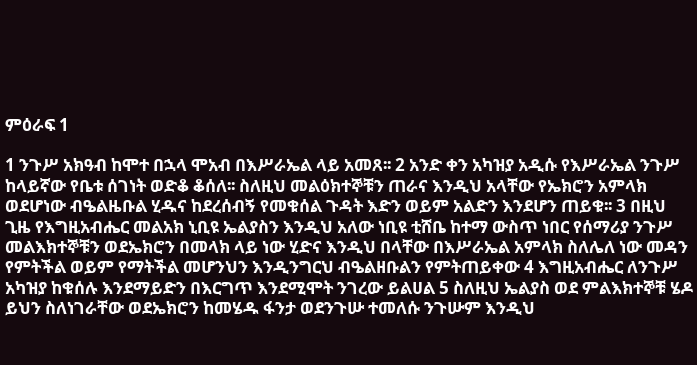ምዕራፍ 1

1 ንጉሥ አክዓብ ከሞተ በኋላ ሞአብ በእሥራኤል ላይ አመጸ፡፡ 2 አንድ ቀን አካዝያ አዲሱ የእሥራኤል ንጉሥ ከላይኛው የቤቱ ሰገነት ወድቆ ቆሰለ፡፡ ስለዚህ መልዕክተኞቹን ጠራና እንዲህ አላቸው የኤክሮን አምላክ ወደሆነው ብዔልዜቡል ሂዱና ከደረሰብኝ የመቁሰል ጉዳት እድን ወይም አልድን እንደሆን ጠይቁ፡፡ 3 በዚህ ጊዜ የእግዚአብሔር መልአክ ኒቢዩ ኤልያስን እንዲህ አለው ነቢዩ ቲሸቤ ከተማ ውስጥ ነበር የሰማሪያ ንጉሥ መልእክተኞቹን ወደኤክሮን በመላክ ላይ ነው ሂድና እንዲህ በላቸው በእሥራኤል አምላክ ስለሌለ ነው መዳን የምትችል ወይም የማትችል መሆንህን እንዲንግርህ ብዔልዘቡልን የምትጠይቀው 4 እግዚአብሔር ለንጉሥ አካዝያ ከቁሰሉ እንደማይድን በእርግጥ እንደሚሞት ንገረው ይልሀል 5 ስለዚህ ኤልያስ ወደ ምልእክተኞቹ ሄዶ ይህን ስለነገራቸው ወደኤክሮን ከመሄዱ ፋንታ ወደንጉሡ ተመለሱ ንጉሡም እንዲህ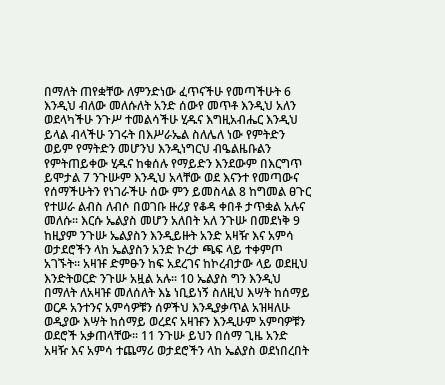በማለት ጠየቋቸው ለምንድነው ፈጥናችሁ የመጣችሁት 6 እንዲህ ብለው መለሱለት አንድ ሰውየ መጥቶ እንዲህ አለን ወደላካችሁ ንጉሥ ተመልሳችሁ ሂዱና እግዚአብሔር እንዲህ ይላል ብላችሁ ንገሩት በእሥራኤል ስለሌለ ነው የምትድን ወይም የማትድን መሆንህ እንዲነግርህ ብዔልዜቡልን የምትጠይቀው ሂዱና ከቁሰሉ የማይድን እንደውም በእርግጥ ይሞታል 7 ንጉሡም እንዲህ አላቸው ወደ እናንተ የመጣውና የሰማችሁትን የነገራችሁ ሰው ምን ይመስላል 8 ከግመል ፀጉር የተሠራ ልብስ ለብሶ በወገቡ ዙሪያ የቆዳ ቀበቶ ታጥቋል አሉና መለሱ፡፡ እርሱ ኤልያስ መሆን አለበት አለ ንጉሡ በመደነቅ 9 ከዚያም ንጉሡ ኤልያስን እንዲይዙት አንድ አዛዥ እና አምሳ ወታደሮችን ላከ ኤልያስን አንድ ኮረታ ጫፍ ላይ ተቀምጦ አገኙት፡፡ አዛዡ ድምፁን ከፍ አደረገና ከኮረብታው ላይ ወደዚህ እንድትወርድ ንጉሡ አዟል አሉ፡፡ 10 ኤልያስ ግን እንዲህ በማለት ለአዛዡ መለሰለት እኔ ነቢይነኝ ስለዚህ እሣት ከሰማይ ወርዶ አንተንና አምሳዎቹን ሰዎችህ እንዲያቃጥል አዝዛለሁ ወዲያው እሣት ከሰማይ ወረደና አዛዡን እንዲሁም አምባዎቹን ወደሮች አቃጠላቸው፡፡ 11 ንጉሡ ይህን በሰማ ጊዜ አንድ አዛዥ እና አምሳ ተጨማሪ ወታደሮችን ላከ ኤልያስ ወደነበረበት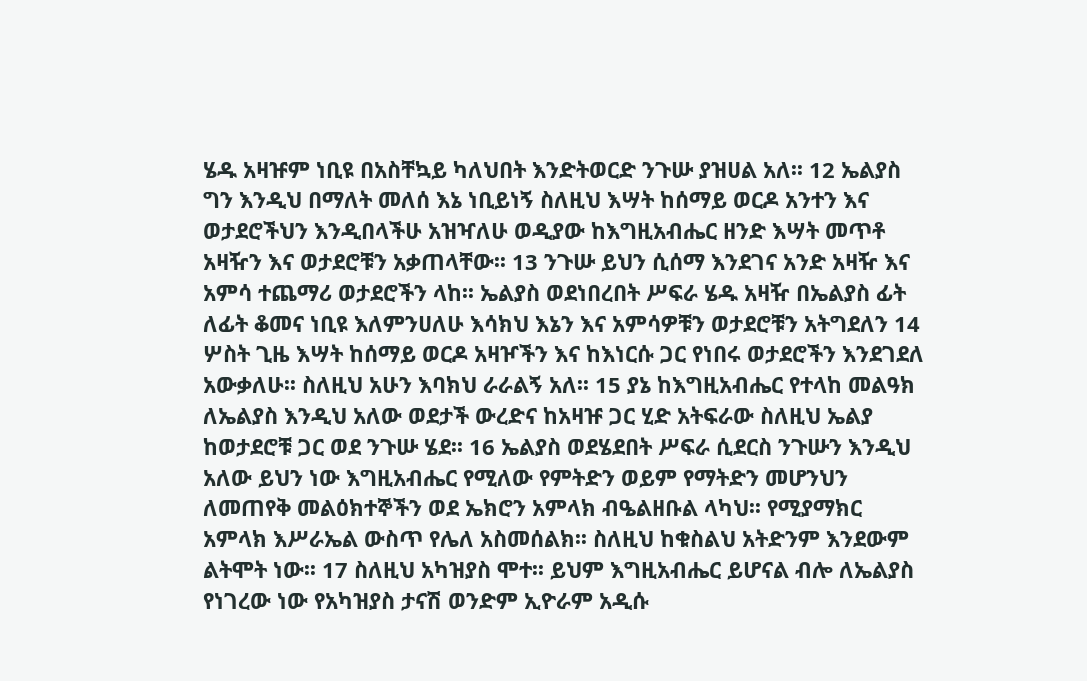ሄዱ አዛዡም ነቢዩ በአስቸኳይ ካለህበት እንድትወርድ ንጉሡ ያዝሀል አለ፡፡ 12 ኤልያስ ግን እንዲህ በማለት መለሰ እኔ ነቢይነኝ ስለዚህ እሣት ከሰማይ ወርዶ አንተን እና ወታደሮችህን እንዲበላችሁ አዝዣለሁ ወዲያው ከእግዚአብሔር ዘንድ እሣት መጥቶ አዛዥን እና ወታደሮቹን አቃጠላቸው፡፡ 13 ንጉሡ ይህን ሲሰማ እንደገና አንድ አዛዥ እና አምሳ ተጨማሪ ወታደሮችን ላከ፡፡ ኤልያስ ወደነበረበት ሥፍራ ሄዱ አዛዥ በኤልያስ ፊት ለፊት ቆመና ነቢዩ እለምንሀለሁ እሳክህ እኔን እና አምሳዎቹን ወታደሮቹን አትግደለን 14 ሦስት ጊዜ እሣት ከሰማይ ወርዶ አዛዦችን እና ከእነርሱ ጋር የነበሩ ወታደሮችን እንደገደለ አውቃለሁ፡፡ ስለዚህ አሁን እባክህ ራራልኝ አለ፡፡ 15 ያኔ ከእግዚአብሔር የተላከ መልዓክ ለኤልያስ እንዲህ አለው ወደታች ውረድና ከአዛዡ ጋር ሂድ አትፍራው ስለዚህ ኤልያ ከወታደሮቹ ጋር ወደ ንጉሡ ሄደ፡፡ 16 ኤልያስ ወደሄደበት ሥፍራ ሲደርስ ንጉሡን እንዲህ አለው ይህን ነው እግዚአብሔር የሚለው የምትድን ወይም የማትድን መሆንህን ለመጠየቅ መልዕክተኞችን ወደ ኤክሮን አምላክ ብዔልዘቡል ላካህ፡፡ የሚያማክር አምላክ እሥራኤል ውስጥ የሌለ አስመሰልክ፡፡ ስለዚህ ከቁስልህ አትድንም እንደውም ልትሞት ነው፡፡ 17 ስለዚህ አካዝያስ ሞተ፡፡ ይህም እግዚአብሔር ይሆናል ብሎ ለኤልያስ የነገረው ነው የአካዝያስ ታናሽ ወንድም ኢዮራም አዲሱ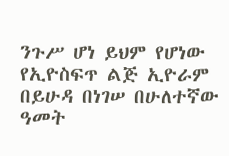ንጉሥ ሆነ ይህም የሆነው የኢዮስፍጥ ልጅ ኢዮራም በይሁዳ በነገሠ በሁለተኛው ዓመት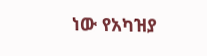ነው የአካዝያ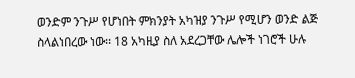ወንድም ንጉሥ የሆነበት ምክንያት አካዝያ ንጉሥ የሚሆን ወንድ ልጅ ስላልነበረው ነው፡፡ 18 አካዚያ ስለ አደረጋቸው ሌሎች ነገሮች ሁሉ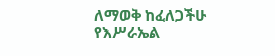ለማወቅ ከፈለጋችሁ የእሥራኤል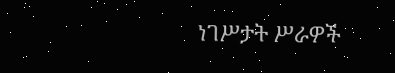ነገሥታት ሥራዎች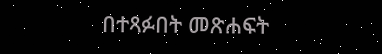በተጻፉበት መጽሐፍት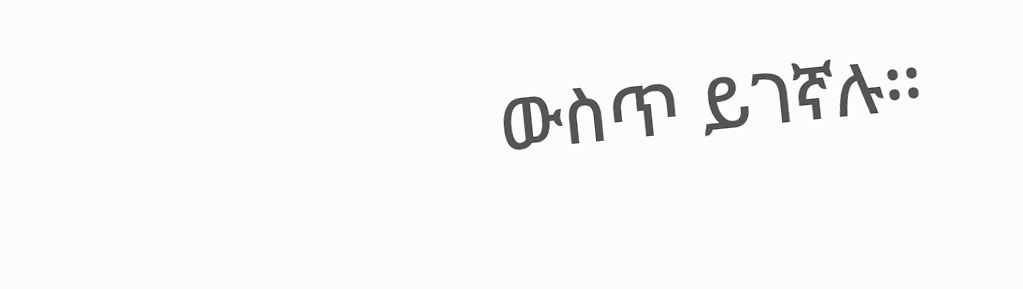ውስጥ ይገኛሉ፡፡